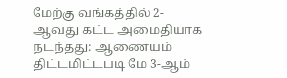மேற்கு வங்கத்தில் 2-ஆவது கட்ட அமைதியாக நடந்தது: ஆணையம் திட்டமிட்டபடி மே 3-ஆம்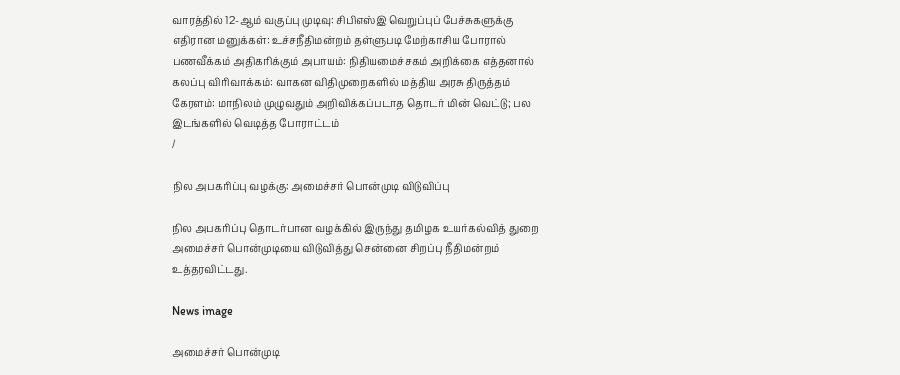வாரத்தில் 12-ஆம் வகுப்பு முடிவு: சிபிஎஸ்இ வெறுப்புப் பேச்சுகளுக்கு எதிரான மனுக்கள்: உச்சநீதிமன்றம் தள்ளுபடி மேற்காசிய போரால் பணவீக்கம் அதிகரிக்கும் அபாயம்: நிதியமைச்சகம் அறிக்கை எத்தனால் கலப்பு விரிவாக்கம்: வாகன விதிமுறைகளில் மத்திய அரசு திருத்தம் கேரளம்: மாநிலம் முழுவதும் அறிவிக்கப்படாத தொடர் மின் வெட்டு; பல இடங்களில் வெடித்த போராட்டம்
/

நில அபகரிப்பு வழக்கு: அமைச்சர் பொன்முடி விடுவிப்பு

நில அபகரிப்பு தொடர்பான வழக்கில் இருந்து தமிழக உயர்கல்வித் துறை அமைச்சர் பொன்முடியை விடுவித்து சென்னை சிறப்பு நீதிமன்றம் உத்தரவிட்டது.

News image

அமைச்சர் பொன்முடி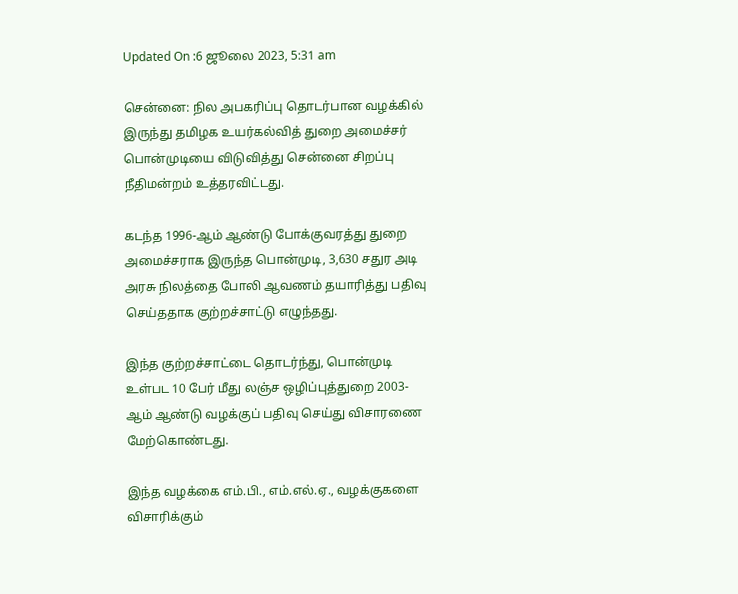Updated On :6 ஜூலை 2023, 5:31 am

சென்னை: நில அபகரிப்பு தொடர்பான வழக்கில் இருந்து தமிழக உயர்கல்வித் துறை அமைச்சர் பொன்முடியை விடுவித்து சென்னை சிறப்பு நீதிமன்றம் உத்தரவிட்டது.

கடந்த 1996-ஆம் ஆண்டு போக்குவரத்து துறை அமைச்சராக இருந்த பொன்முடி, 3,630 சதுர அடி அரசு நிலத்தை போலி ஆவணம் தயாரித்து பதிவு செய்ததாக குற்றச்சாட்டு எழுந்தது.

இந்த குற்றச்சாட்டை தொடர்ந்து, பொன்முடி உள்பட 10 பேர் மீது லஞ்ச ஒழிப்புத்துறை 2003-ஆம் ஆண்டு வழக்குப் பதிவு செய்து விசாரணை மேற்கொண்டது.

இந்த வழக்கை எம்.பி., எம்.எல்.ஏ., வழக்குகளை விசாரிக்கும்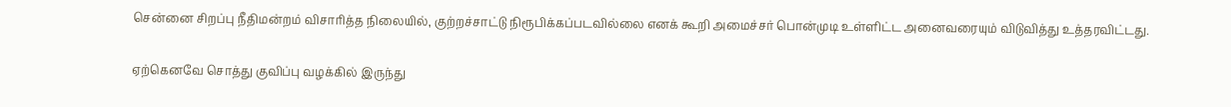சென்னை சிறப்பு நீதிமன்றம் விசாரித்த நிலையில், குற்றச்சாட்டு நிரூபிக்கப்படவில்லை எனக் கூறி அமைச்சர் பொன்முடி உள்ளிட்ட அனைவரையும் விடுவித்து உத்தரவிட்டது.

ஏற்கெனவே சொத்து குவிப்பு வழக்கில் இருந்து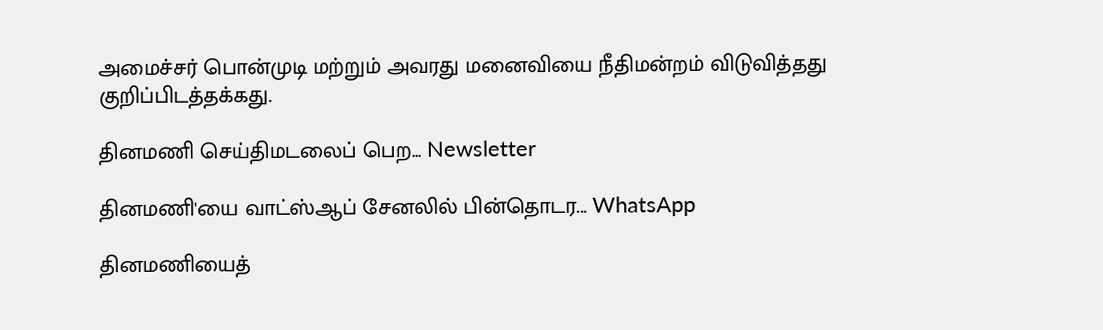அமைச்சர் பொன்முடி மற்றும் அவரது மனைவியை நீதிமன்றம் விடுவித்தது குறிப்பிடத்தக்கது.

தினமணி செய்திமடலைப் பெற... Newsletter

தினமணி'யை வாட்ஸ்ஆப் சேனலில் பின்தொடர... WhatsApp

தினமணியைத்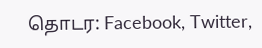தொடர: Facebook, Twitter,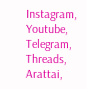Instagram, Youtube, Telegram, Threads, Arattai,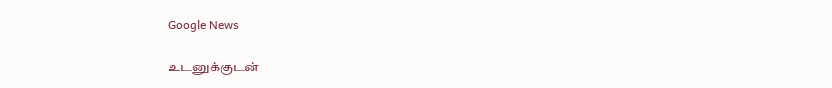Google News

உடனுக்குடன்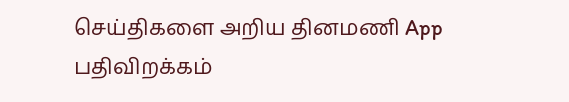செய்திகளை அறிய தினமணி App பதிவிறக்கம்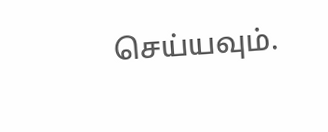செய்யவும்.